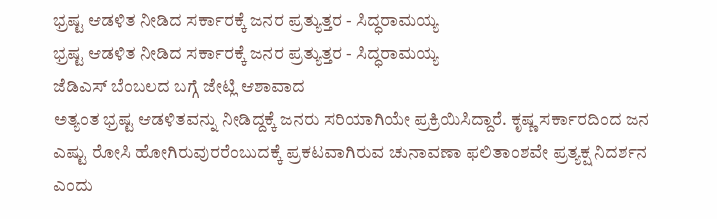ಭ್ರಷ್ಟ ಆಡಳಿತ ನೀಡಿದ ಸರ್ಕಾರಕ್ಕೆ ಜನರ ಪ್ರತ್ಯುತ್ತರ - ಸಿದ್ಧರಾಮಯ್ಯ
ಭ್ರಷ್ಟ ಆಡಳಿತ ನೀಡಿದ ಸರ್ಕಾರಕ್ಕೆ ಜನರ ಪ್ರತ್ಯುತ್ತರ - ಸಿದ್ಧರಾಮಯ್ಯ
ಜೆಡಿಎಸ್ ಬೆಂಬಲದ ಬಗ್ಗೆ ಜೇಟ್ಲಿ ಆಶಾವಾದ
ಅತ್ಯಂತ ಭ್ರಷ್ಟ ಆಡಳಿತವನ್ನು ನೀಡಿದ್ದಕ್ಕೆ ಜನರು ಸರಿಯಾಗಿಯೇ ಪ್ರಕ್ರಿಯಿಸಿದ್ದಾರೆ. ಕೃಷ್ಣ ಸರ್ಕಾರದಿಂದ ಜನ ಎಷ್ಟು ರೋಸಿ ಹೋಗಿರುವುರರೆಂಬುದಕ್ಕೆ ಪ್ರಕಟವಾಗಿರುವ ಚುನಾವಣಾ ಫಲಿತಾಂಶವೇ ಪ್ರತ್ಯಕ್ಷ ನಿದರ್ಶನ ಎಂದು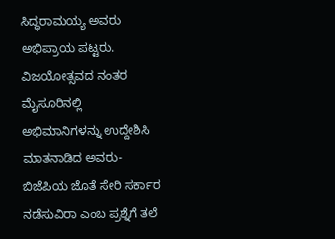ಸಿದ್ಧರಾಮಯ್ಯ ಅವರು ಅಭಿಪ್ರಾಯ ಪಟ್ಟರು. ವಿಜಯೋತ್ಸವದ ನಂತರ ಮೈಸೂರಿನಲ್ಲಿ ಅಭಿಮಾನಿಗಳನ್ನು ಉದ್ದೇಶಿಸಿ ಮಾತನಾಡಿದ ಅವರು- ಬಿಜೆಪಿಯ ಜೊತೆ ಸೇರಿ ಸರ್ಕಾರ ನಡೆಸುವಿರಾ ಎಂಬ ಪ್ರಶ್ನೆಗೆ ತಲೆ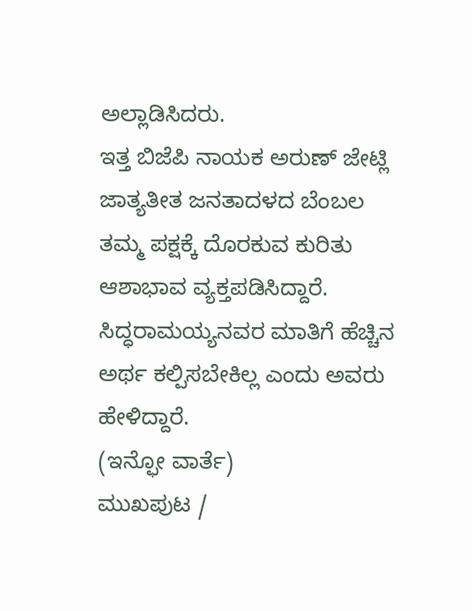ಅಲ್ಲಾಡಿಸಿದರು.
ಇತ್ತ ಬಿಜೆಪಿ ನಾಯಕ ಅರುಣ್ ಜೇಟ್ಲಿ ಜಾತ್ಯತೀತ ಜನತಾದಳದ ಬೆಂಬಲ ತಮ್ಮ ಪಕ್ಷಕ್ಕೆ ದೊರಕುವ ಕುರಿತು ಆಶಾಭಾವ ವ್ಯಕ್ತಪಡಿಸಿದ್ದಾರೆ. ಸಿದ್ಧರಾಮಯ್ಯನವರ ಮಾತಿಗೆ ಹೆಚ್ಚಿನ ಅರ್ಥ ಕಲ್ಪಿಸಬೇಕಿಲ್ಲ ಎಂದು ಅವರು ಹೇಳಿದ್ದಾರೆ.
(ಇನ್ಫೋ ವಾರ್ತೆ)
ಮುಖಪುಟ /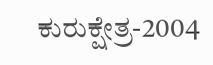ಕುರುಕ್ಷೇತ್ರ-2004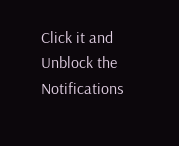Click it and Unblock the Notifications